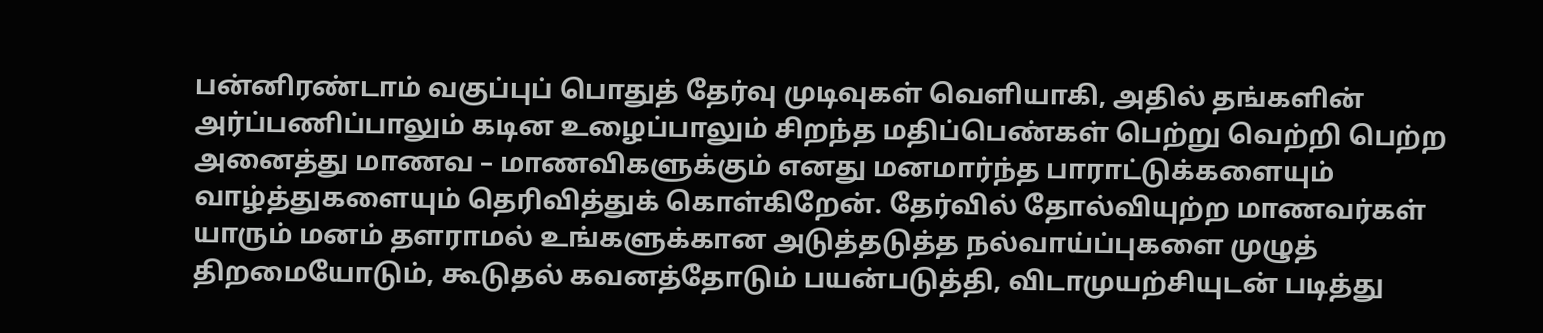பன்னிரண்டாம் வகுப்புப் பொதுத் தேர்வு முடிவுகள் வெளியாகி, அதில் தங்களின் அர்ப்பணிப்பாலும் கடின உழைப்பாலும் சிறந்த மதிப்பெண்கள் பெற்று வெற்றி பெற்ற அனைத்து மாணவ – மாணவிகளுக்கும் எனது மனமார்ந்த பாராட்டுக்களையும் வாழ்த்துகளையும் தெரிவித்துக் கொள்கிறேன். தேர்வில் தோல்வியுற்ற மாணவர்கள் யாரும் மனம் தளராமல் உங்களுக்கான அடுத்தடுத்த நல்வாய்ப்புகளை முழுத் திறமையோடும், கூடுதல் கவனத்தோடும் பயன்படுத்தி, விடாமுயற்சியுடன் படித்து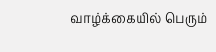வாழ்க்கையில் பெரும்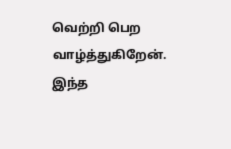வெற்றி பெற வாழ்த்துகிறேன். இந்த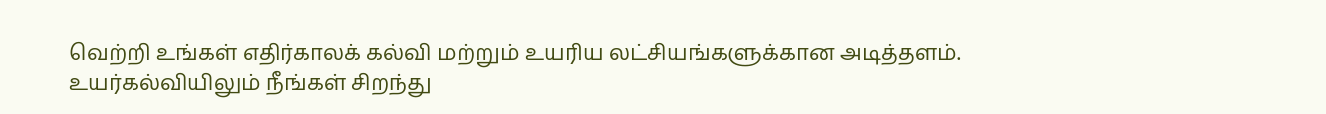வெற்றி உங்கள் எதிர்காலக் கல்வி மற்றும் உயரிய லட்சியங்களுக்கான அடித்தளம். உயர்கல்வியிலும் நீங்கள் சிறந்து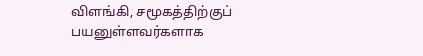விளங்கி, சமூகத்திற்குப் பயனுள்ளவர்களாக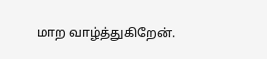மாற வாழ்த்துகிறேன்.